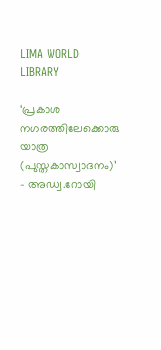LIMA WORLD LIBRARY

‘പ്രകാശ നഗരത്തിലേക്കൊരു യാത്ര (പുസ്തകാസ്വാദനം)’ – അഡ്വ.റോയി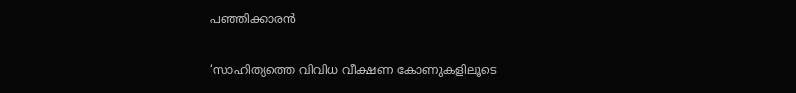പഞ്ഞിക്കാരന്‍

‘സാഹിത്യത്തെ വിവിധ വീക്ഷണ കോണുകളിലൂടെ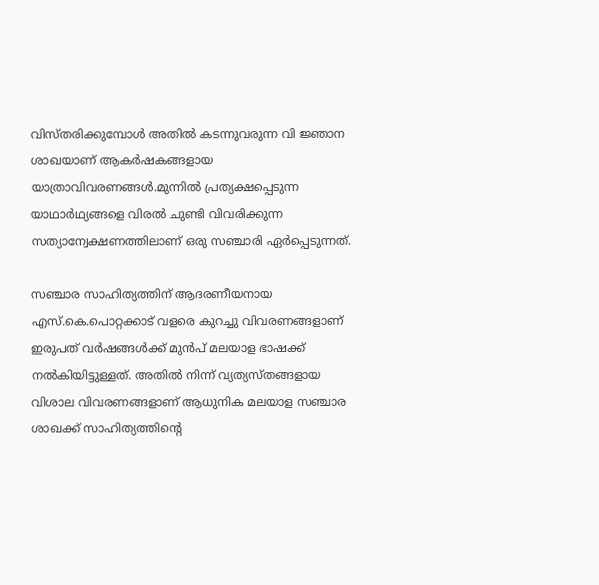വിസ്തരിക്കുമ്പോള്‍ അതില്‍ കടന്നുവരുന്ന വി ജ്ഞാന ശാഖയാണ് ആകര്‍ഷകങ്ങളായ യാത്രാവിവരണങ്ങള്‍.മുന്നില്‍ പ്രത്യക്ഷപ്പെടുന്ന യാഥാര്‍ഥ്യങ്ങളെ വിരല്‍ ചുണ്ടി വിവരിക്കുന്ന സത്യാന്വേക്ഷണത്തിലാണ് ഒരു സഞ്ചാരി ഏര്‍പ്പെടുന്നത്.

സഞ്ചാര സാഹിത്യത്തിന് ആദരണീയനായ എസ്.കെ.പൊറ്റക്കാട് വളരെ കുറച്ചു വിവരണങ്ങളാണ് ഇരുപത് വര്‍ഷങ്ങള്‍ക്ക് മുന്‍പ് മലയാള ഭാഷക്ക് നല്‍കിയിട്ടുള്ളത്. അതില്‍ നിന്ന് വ്യത്യസ്തങ്ങളായ വിശാല വിവരണങ്ങളാണ് ആധുനിക മലയാള സഞ്ചാര ശാഖക്ക് സാഹിത്യത്തിന്‍റെ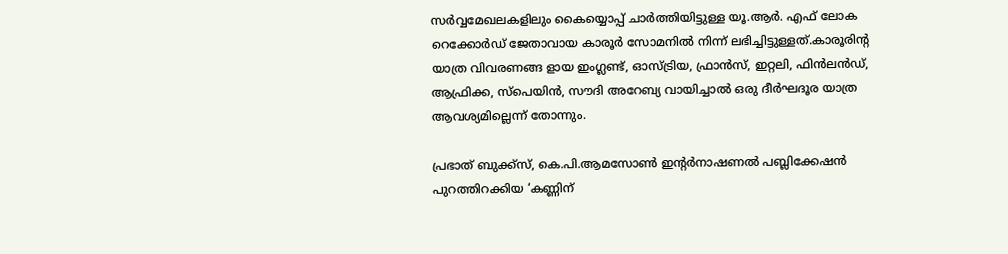സര്‍വ്വമേഖലകളിലും കൈയ്യൊപ്പ് ചാര്‍ത്തിയിട്ടുള്ള യൂ.ആര്‍. എഫ് ലോക റെക്കോര്‍ഡ് ജേതാവായ കാരൂര്‍ സോമനില്‍ നിന്ന് ലഭിച്ചിട്ടുള്ളത്.കാരൂരിന്റ യാത്ര വിവരണങ്ങ ളായ ഇംഗ്ലണ്ട്, ഓസ്ട്രിയ, ഫ്രാന്‍സ്, ഇറ്റലി, ഫിന്‍ലന്‍ഡ്, ആഫ്രിക്ക, സ്‌പെയിന്‍, സൗദി അറേബ്യ വായിച്ചാല്‍ ഒരു ദീര്‍ഘദൂര യാത്ര ആവശ്യമില്ലെന്ന് തോന്നും.

പ്രഭാത് ബുക്ക്‌സ്, കെ.പി.ആമസോണ്‍ ഇന്റര്‍നാഷണല്‍ പബ്ലിക്കേഷന്‍ പുറത്തിറക്കിയ ‘കണ്ണിന്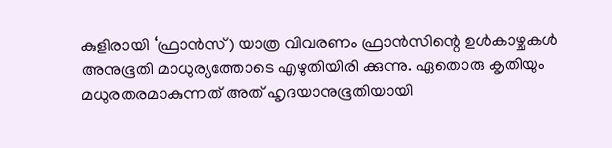കുളിരായി ‘ഫ്രാന്‍സ്) യാത്ര വിവരണം ഫ്രാന്‍സിന്റെ ഉള്‍കാഴ്ചകള്‍ അനുഭൂതി മാധുര്യത്തോടെ എഴുതിയിരി ക്കുന്നു. ഏതൊരു കൃതിയും മധുരതരമാകുന്നത് അത് ഹൃദയാനുഭൂതിയായി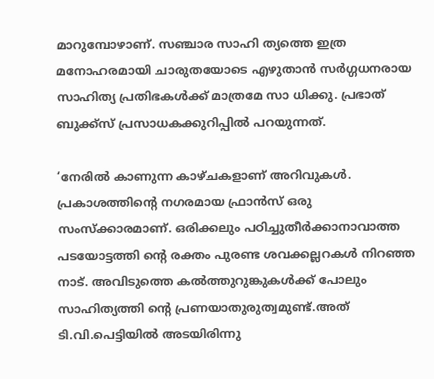മാറുമ്പോഴാണ്. സഞ്ചാര സാഹി ത്യത്തെ ഇത്ര മനോഹരമായി ചാരുതയോടെ എഴുതാന്‍ സര്‍ഗ്ഗധനരായ സാഹിത്യ പ്രതിഭകള്‍ക്ക് മാത്രമേ സാ ധിക്കു. പ്രഭാത് ബുക്ക്‌സ് പ്രസാധകക്കുറിപ്പില്‍ പറയുന്നത്.

‘നേരില്‍ കാണുന്ന കാഴ്ചകളാണ് അറിവുകള്‍. പ്രകാശത്തിന്റെ നഗരമായ ഫ്രാന്‍സ് ഒരു സംസ്‌ക്കാരമാണ്. ഒരിക്കലും പഠിച്ചുതീര്‍ക്കാനാവാത്ത പടയോട്ടത്തി ന്റെ രക്തം പുരണ്ട ശവക്കല്ലറകള്‍ നിറഞ്ഞ നാട്. അവിടുത്തെ കല്‍ത്തുറുങ്കുകള്‍ക്ക് പോലും സാഹിത്യത്തി ന്റെ പ്രണയാതുരുത്വമുണ്ട്.അത് ടി.വി.പെട്ടിയില്‍ അടയിരിന്നു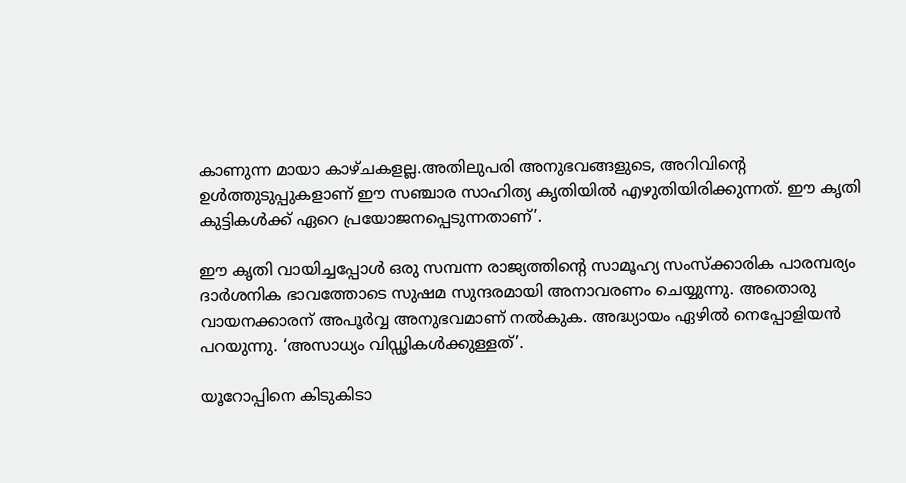കാണുന്ന മായാ കാഴ്ചകളല്ല.അതിലുപരി അനുഭവങ്ങളുടെ, അറിവിന്റെ ഉള്‍ത്തുടുപ്പുകളാണ് ഈ സഞ്ചാര സാഹിത്യ കൃതിയില്‍ എഴുതിയിരിക്കുന്നത്. ഈ കൃതി കുട്ടികള്‍ക്ക് ഏറെ പ്രയോജനപ്പെടുന്നതാണ്’.

ഈ കൃതി വായിച്ചപ്പോള്‍ ഒരു സമ്പന്ന രാജ്യത്തിന്‍റെ സാമൂഹ്യ സംസ്‌ക്കാരിക പാരമ്പര്യം ദാര്‍ശനിക ഭാവത്തോടെ സുഷമ സുന്ദരമായി അനാവരണം ചെയ്യുന്നു. അതൊരു വായനക്കാരന് അപൂര്‍വ്വ അനുഭവമാണ് നല്‍കുക. അദ്ധ്യായം ഏഴില്‍ നെപ്പോളിയന്‍ പറയുന്നു. ‘അസാധ്യം വിഡ്ഢികള്‍ക്കുള്ളത്’.

യൂറോപ്പിനെ കിടുകിടാ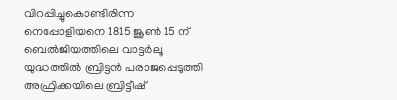വിറപ്പിച്ചുകൊണ്ടിരിന്ന നെപ്പോളിയനെ 1815 ജൂണ്‍ 15 ന് ബെല്‍ജിയത്തിലെ വാട്ടര്‍ലൂ യുദ്ധത്തില്‍ ബ്രിട്ടന്‍ പരാജപ്പെടുത്തി അഫ്രിക്കയിലെ ബ്രിട്ടീഷ്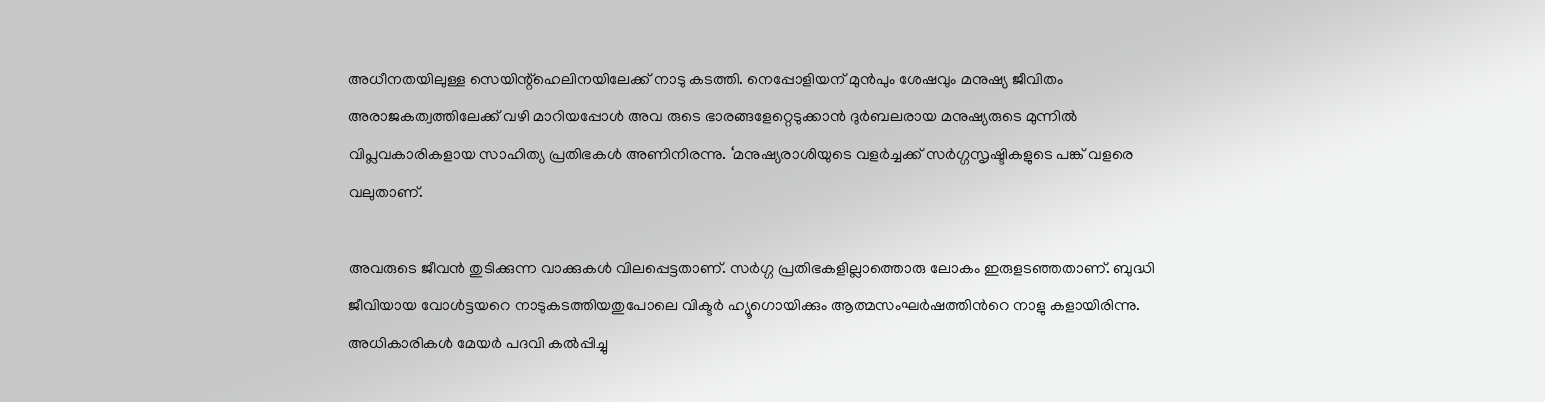അധീനതയിലുള്ള സെയിന്റ്‌ഹെലിനയിലേക്ക് നാടു കടത്തി. നെപ്പോളിയന് മുന്‍പും ശേഷവും മനുഷ്യ ജീവിതം അരാജകത്വത്തിലേക്ക് വഴി മാറിയപ്പോള്‍ അവ രുടെ ഭാരങ്ങളേറ്റെടുക്കാന്‍ ദുര്‍ബലരായ മനുഷ്യരുടെ മുന്നില്‍ വിപ്ലവകാരികളായ സാഹിത്യ പ്രതിഭകള്‍ അണിനിരന്നു. ‘മനുഷ്യരാശിയുടെ വളര്‍ച്ചക്ക് സര്‍ഗ്ഗസൃഷ്ടികളുടെ പങ്ക് വളരെ വലുതാണ്.

അവരുടെ ജീവന്‍ തുടിക്കുന്ന വാക്കുകള്‍ വിലപ്പെട്ടതാണ്. സര്‍ഗ്ഗ പ്രതിഭകളില്ലാത്തൊരു ലോകം ഇരുളടഞ്ഞതാണ്. ബുദ്ധി ജീവിയായ വോള്‍ട്ടയറെ നാടുകടത്തിയതുപോലെ വിക്ടര്‍ ഹ്യൂഗൊയിക്കും ആത്മസംഘര്‍ഷത്തിന്‍റെ നാളു കളായിരിന്നു. അധികാരികള്‍ മേയര്‍ പദവി കല്‍പ്പിച്ചു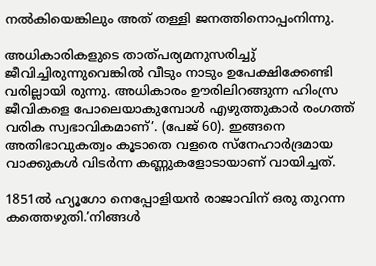നല്‍കിയെങ്കിലും അത് തള്ളി ജനത്തിനൊപ്പംനിന്നു.

അധികാരികളുടെ താത്പര്യമനുസരിച്ചു് ജീവിച്ചിരുന്നുവെങ്കില്‍ വീടും നാടും ഉപേക്ഷിക്കേണ്ടി വരില്ലായി രുന്നു. അധികാരം ഊരിലിറങ്ങുന്ന ഹിംസ്ര ജീവികളെ പോലെയാകുമ്പോള്‍ എഴുത്തുകാര്‍ രംഗത്ത് വരിക സ്വഭാവികമാണ്’. (പേജ് 60). ഇങ്ങനെ അതിഭാവുകത്വം കൂടാതെ വളരെ സ്‌നേഹാര്‍ദ്രമായ വാക്കുകള്‍ വിടര്‍ന്ന കണ്ണുകളോടായാണ് വായിച്ചത്.

1851ല്‍ ഹ്യൂഗോ നെപ്പോളിയന്‍ രാജാവിന് ഒരു തുറന്ന കത്തെഴുതി.’നിങ്ങള്‍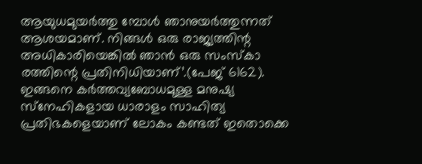ആയുധമുയര്‍ത്തു മ്പോള്‍ ഞാനുയര്‍ത്തുന്നത് ആശയമാണ്. നിങ്ങള്‍ ഒരു രാജ്യത്തിന്റ അധികാരിയെങ്കില്‍ ഞാന്‍ ഒരു സംസ്‌കാ രത്തിന്റെ പ്രതിനിധിയാണ്’.(പേജ് 6162). ഇങ്ങനെ കര്‍ത്തവ്യബോധമുള്ള മനുഷ്യ സ്‌നേഹികളായ ധാരാളം സാഹിത്യ പ്രതിഭകളെയാണ് ലോകം കണ്ടത് ഇതൊക്കെ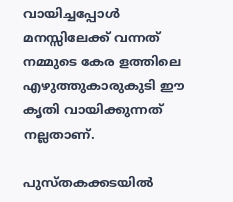വായിച്ചപ്പോള്‍ മനസ്സിലേക്ക് വന്നത് നമ്മുടെ കേര ളത്തിലെ എഴുത്തുകാരുകുടി ഈ കൃതി വായിക്കുന്നത് നല്ലതാണ്.

പുസ്തകക്കടയില്‍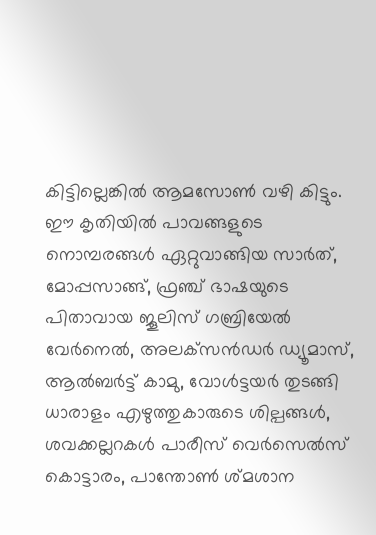കിട്ടില്ലെങ്കില്‍ ആമസോണ്‍ വഴി കിട്ടും. ഈ കൃതിയില്‍ പാവങ്ങളുടെ നൊമ്പരങ്ങള്‍ ഏറ്റുവാങ്ങിയ സാര്‍ത്, മോപ്പസാങ്ങ്, ഫ്രഞ്ച് ഭാഷയുടെ പിതാവായ ജൂലിസ് ഗബ്രിയേല്‍ വേര്‍നെല്‍, അലക്‌സന്‍ഡര്‍ ഡ്യൂമാസ്, ആല്‍ബര്‍ട്ട് കാമു, വോള്‍ട്ടയര്‍ തുടങ്ങി ധാരാളം എഴുത്തുകാരുടെ ശില്പങ്ങള്‍, ശവക്കല്ലറകള്‍ പാരീസ് വെര്‍സെല്‍സ് കൊട്ടാരം, പാന്തോണ്‍ ശ്മശാന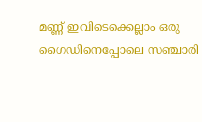മണ്ണ് ഇവിടെക്കെല്ലാം ഒരു ഗൈഡിനെപ്പോലെ സഞ്ചാരി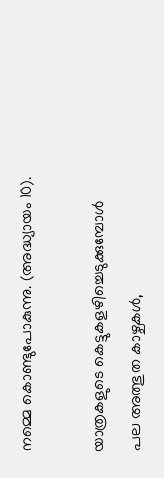നമ്മെ കൊണ്ടുപോകുന്നു. (അദ്ധ്യായം 10).

യാത്രകളുടെ കെട്ടുകളഴിച്ചെടുക്കുമ്പോള്‍ പല അത്ഭുത കാഴ്ചകള്‍,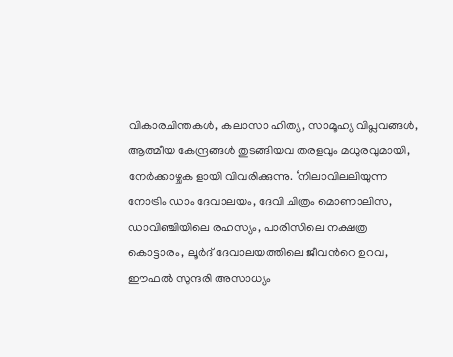വികാരചിന്തകള്‍, കലാസാ ഹിത്യ, സാമൂഹ്യ വിപ്ലവങ്ങള്‍, ആത്മീയ കേന്ദ്രങ്ങള്‍ തുടങ്ങിയവ തരളവും മധുരവുമായി, നേര്‍ക്കാഴ്ചക ളായി വിവരിക്കുന്നു. ‘നിലാവിലലിയുന്ന നോട്രിം ഡാം ദേവാലയം, ദേവി ചിത്രം മൊണാലിസ, ഡാവിഞ്ചിയിലെ രഹസ്യം, പാരിസിലെ നക്ഷത്ര കൊട്ടാരം, ലൂര്‍ദ് ദേവാലയത്തിലെ ജീവന്‍റെ ഉറവ, ഈഫല്‍ സുന്ദരി അസാധ്യം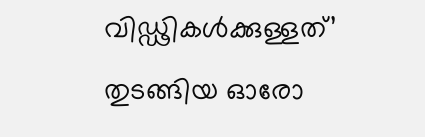വിഡ്ഢികള്‍ക്കുള്ളത്’ തുടങ്ങിയ ഓരോ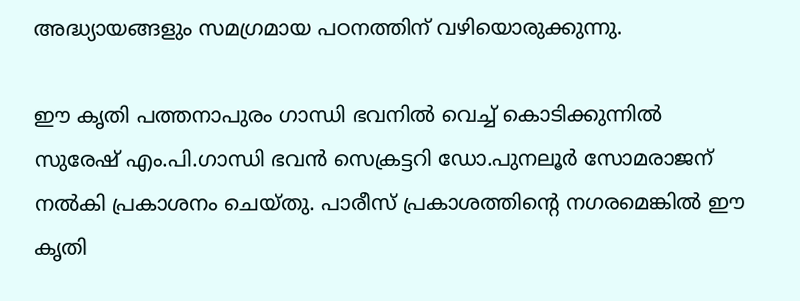അദ്ധ്യായങ്ങളും സമഗ്രമായ പഠനത്തിന് വഴിയൊരുക്കുന്നു.

ഈ കൃതി പത്തനാപുരം ഗാന്ധി ഭവനില്‍ വെച്ച് കൊടിക്കുന്നില്‍ സുരേഷ് എം.പി.ഗാന്ധി ഭവന്‍ സെക്രട്ടറി ഡോ.പുനലൂര്‍ സോമരാജന് നല്‍കി പ്രകാശനം ചെയ്തു. പാരീസ് പ്രകാശത്തിന്റെ നഗരമെങ്കില്‍ ഈ കൃതി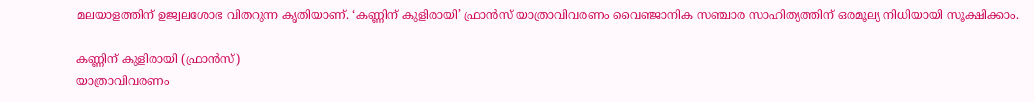മലയാളത്തിന് ഉജ്വലശോഭ വിതറുന്ന കൃതിയാണ്. ‘കണ്ണിന് കുളിരായി’ ഫ്രാന്‍സ് യാത്രാവിവരണം വൈഞ്ജാനിക സഞ്ചാര സാഹിത്യത്തിന് ഒരമൂല്യ നിധിയായി സൂക്ഷിക്കാം.

കണ്ണിന് കുളിരായി (ഫ്രാന്‍സ്)
യാത്രാവിവരണം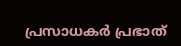പ്രസാധകര്‍ പ്രഭാത്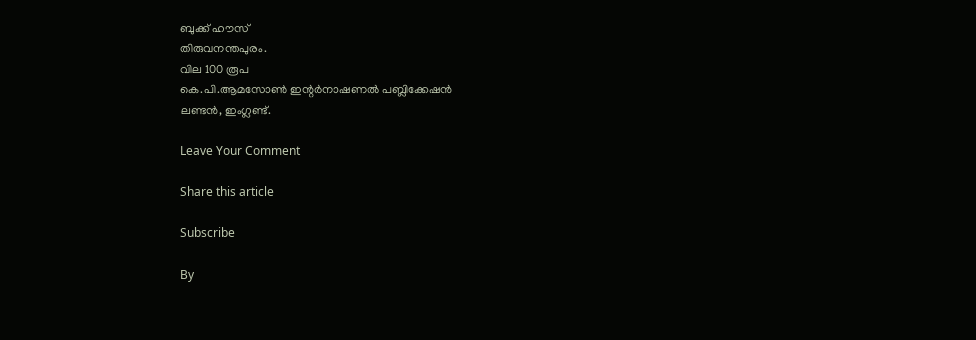ബുക്ക് ഹൗസ്
തിരുവനന്തപുരം.
വില 100 രൂപ
കെ.പി.ആമസോണ്‍ ഇന്റര്‍നാഷണല്‍ പബ്ലിക്കേഷന്‍
ലണ്ടന്‍, ഇംഗ്ലണ്ട്.

Leave Your Comment

Share this article

Subscribe

By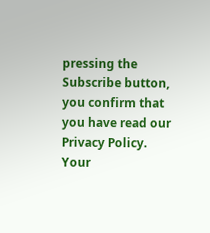pressing the Subscribe button, you confirm that you have read our Privacy Policy.
Your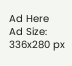Ad Here
Ad Size: 336x280 px